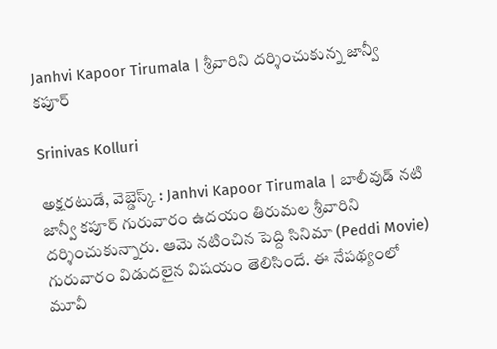Janhvi Kapoor Tirumala | శ్రీవారిని దర్శించుకున్న జాన్వీ కపూర్

Srinivas Kolluri

అక్షరటుడే, వెబ్డెస్క్ : Janhvi Kapoor Tirumala | బాలీవుడ్ నటి జాన్వీ కపూర్ గురువారం ఉదయం తిరుమల శ్రీవారిని దర్శించుకున్నారు. ఆమె నటించిన పెద్ది సినిమా (Peddi Movie) గురువారం విడుదలైన విషయం తెలిసిందే. ఈ నేపథ్యంలో మూవీ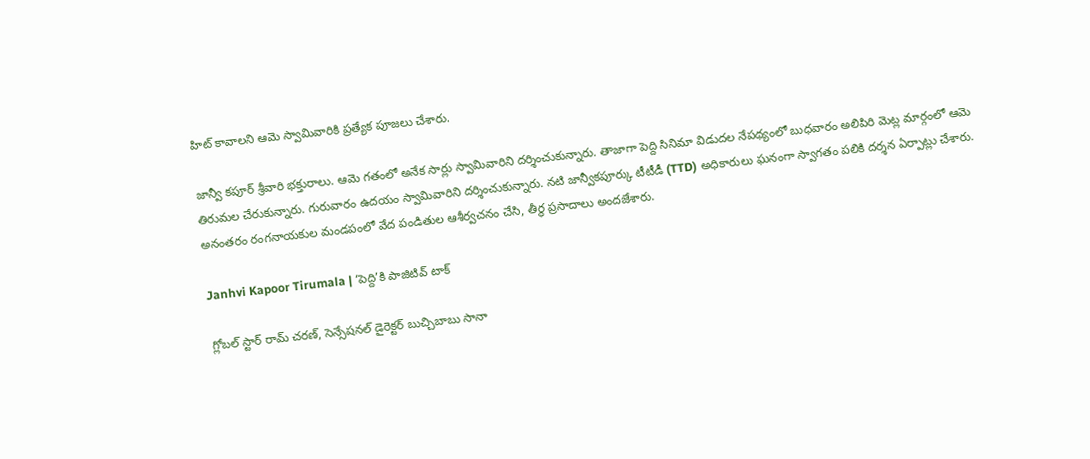హిట్ కావాలని ఆమె స్వామివారికి ప్రత్యేక పూజలు చేశారు.

జాన్వీ కపూర్ శ్రీవారి భక్తురాలు. ఆమె గతంలో అనేక సార్లు స్వామివారిని దర్శించుకున్నారు. తాజాగా పెద్ది సినిమా విడుదల నేపథ్యంలో బుధవారం అలిపిరి మెట్ల మార్గంలో ఆమె తిరుమల చేరుకున్నారు. గురువారం ఉదయం స్వామివారిని దర్శించుకున్నారు. నటి జాన్వీకపూర్కు టీటీడీ (TTD) అధికారులు ఘనంగా స్వాగతం పలికి దర్శన ఏర్పాట్లు చేశారు. అనంతరం రంగనాయకుల మండపంలో వేద పండితుల ఆశీర్వచనం చేసి, తీర్థ ప్రసాదాలు అందజేశారు.

Janhvi Kapoor Tirumala | ‘పెద్ది’కి పాజిటివ్ టాక్

గ్లోబల్ స్టార్ రామ్ చరణ్, సెన్సేషనల్ డైరెక్టర్ బుచ్చిబాబు సానా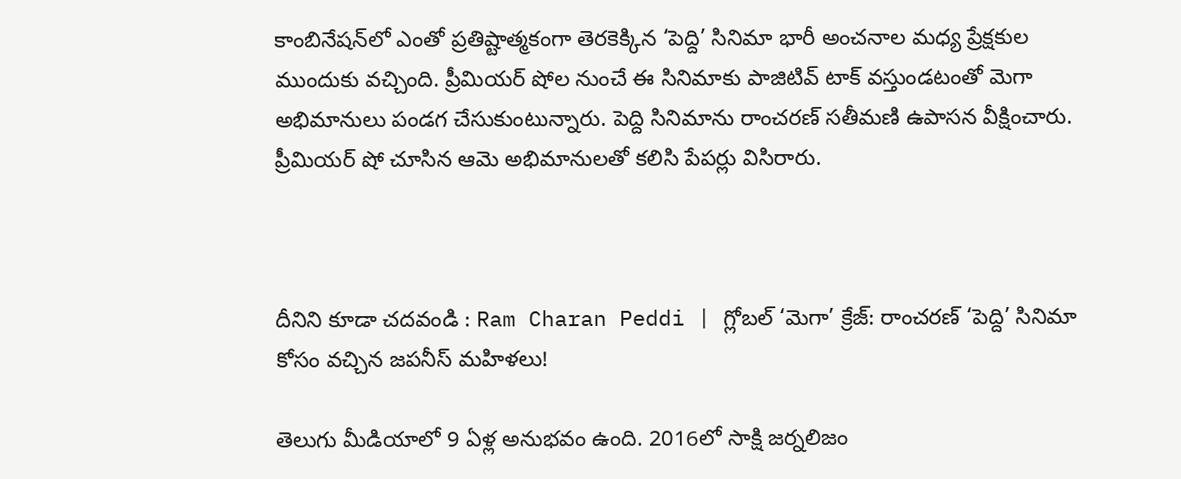కాంబినేషన్‌లో ఎంతో ప్రతిష్టాత్మకంగా తెరకెక్కిన ‘పెద్ది’ సినిమా భారీ అంచనాల మధ్య ప్రేక్షకుల ముందుకు వచ్చింది. ప్రీమియర్ షోల నుంచే ఈ సినిమాకు పాజిటివ్ టాక్ వస్తుండటంతో మెగా అభిమానులు పండగ చేసుకుంటున్నారు. పెద్ది సినిమాను రాంచరణ్ సతీమణి ఉపాసన వీక్షించారు. ప్రీమియర్ షో చూసిన ఆమె అభిమానులతో కలిసి పేపర్లు విసిరారు.



దీనిని కూడా చదవండి : Ram Charan Peddi | గ్లోబల్ ‘మెగా’ క్రేజ్: రాంచరణ్ ‘పెద్ది’ సినిమా కోసం వచ్చిన జపనీస్ మహిళలు!

తెలుగు మీడియాలో 9 ఏళ్ల అనుభవం ఉంది. 2016లో సాక్షి జర్నలిజం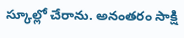స్కూల్లో చేరాను. అనంతరం సాక్షి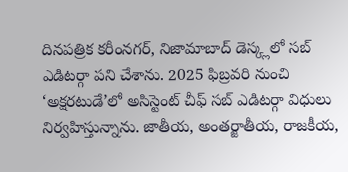దినపత్రిక కరీంనగర్, నిజామాబాద్ డెస్క్లలో సబ్ ఎడిటర్గా పని చేశాను. 2025 ఫిబ్రవరి నుంచి ‘అక్షరటుడే’లో అసిస్టెంట్ చీఫ్ సబ్ ఎడిటర్గా విధులు నిర్వహిస్తున్నాను. జాతీయ, అంతర్జాతీయ, రాజకీయ,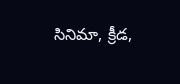సినిమా, క్రీడ,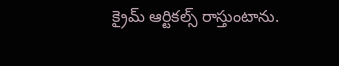క్రైమ్ ఆర్టికల్స్ రాస్తుంటాను.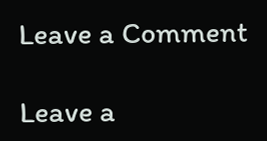Leave a Comment

Leave a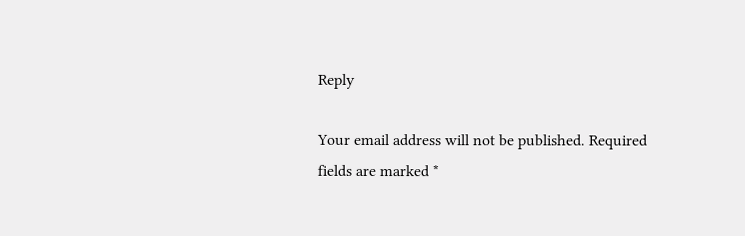Reply

Your email address will not be published. Required fields are marked *